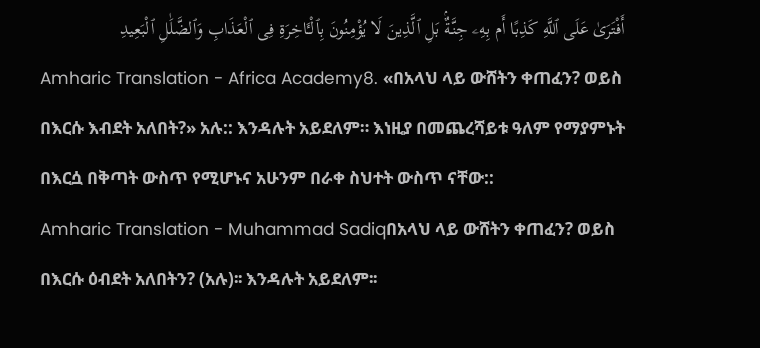أَفْتَرَىٰ عَلَى ٱللَّهِ كَذِبًا أَم بِهِۦ جِنَّةٌۢ بَلِ ٱلَّذِينَ لَا يُؤْمِنُونَ بِٱلْـَٔاخِرَةِ فِى ٱلْعَذَابِ وَٱلضَّلَٰلِ ٱلْبَعِيدِ
Amharic Translation - Africa Academy8. «በአላህ ላይ ውሸትን ቀጠፈን? ወይስ በእርሱ እብደት አለበት?» አሉ:: እንዳሉት አይደለም። እነዚያ በመጨረሻይቱ ዓለም የማያምኑት በእርሷ በቅጣት ውስጥ የሚሆኑና አሁንም በራቀ ስህተት ውስጥ ናቸው::
Amharic Translation - Muhammad Sadiqበአላህ ላይ ውሸትን ቀጠፈን? ወይስ በእርሱ ዕብደት አለበትን? (አሉ)፡፡ እንዳሉት አይደለም፡፡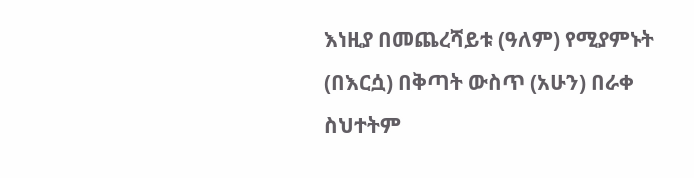እነዚያ በመጨረሻይቱ (ዓለም) የሚያምኑት (በእርሷ) በቅጣት ውስጥ (አሁን) በራቀ ስህተትም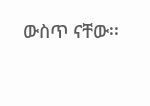ውስጥ ናቸው፡፡